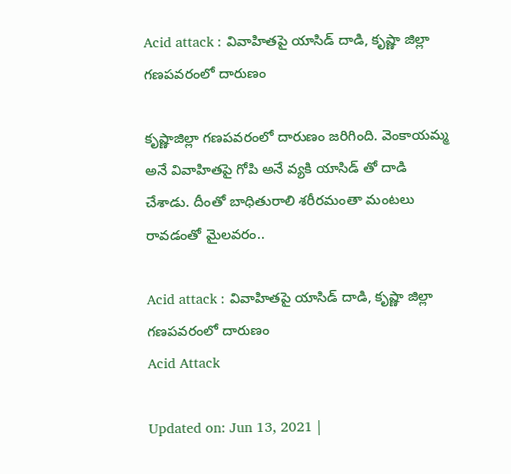Acid attack : వివాహితపై యాసిడ్ దాడి, కృష్ణా జిల్లా గణపవరంలో దారుణం

కృష్ణాజిల్లా గణపవరంలో దారుణం జరిగింది. వెంకాయమ్మ అనే వివాహితపై గోపి అనే వ్యకి యాసిడ్ తో దాడి చేశాడు. దీంతో బాధితురాలి శరీరమంతా మంటలు రావడంతో మైలవరం..

Acid attack : వివాహితపై యాసిడ్ దాడి, కృష్ణా జిల్లా గణపవరంలో దారుణం
Acid Attack

Updated on: Jun 13, 2021 |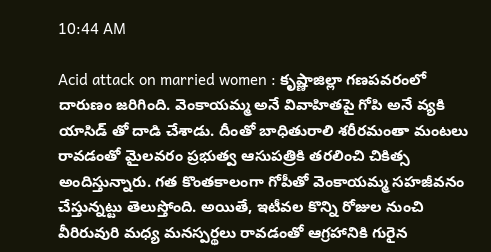10:44 AM

Acid attack on married women : కృష్ణాజిల్లా గణపవరంలో దారుణం జరిగింది. వెంకాయమ్మ అనే వివాహితపై గోపి అనే వ్యకి యాసిడ్ తో దాడి చేశాడు. దీంతో బాధితురాలి శరీరమంతా మంటలు రావడంతో మైలవరం ప్రభుత్వ ఆసుపత్రికి తరలించి చికిత్స అందిస్తున్నారు. గత కొంతకాలంగా గోపీతో వెంకాయమ్మ సహజీవనం చేస్తున్నట్టు తెలుస్తోంది. అయితే, ఇటీవల కొన్ని రోజుల నుంచి వీరిరువురి మధ్య మనస్పర్థలు రావడంతో ఆగ్రహానికి గురైన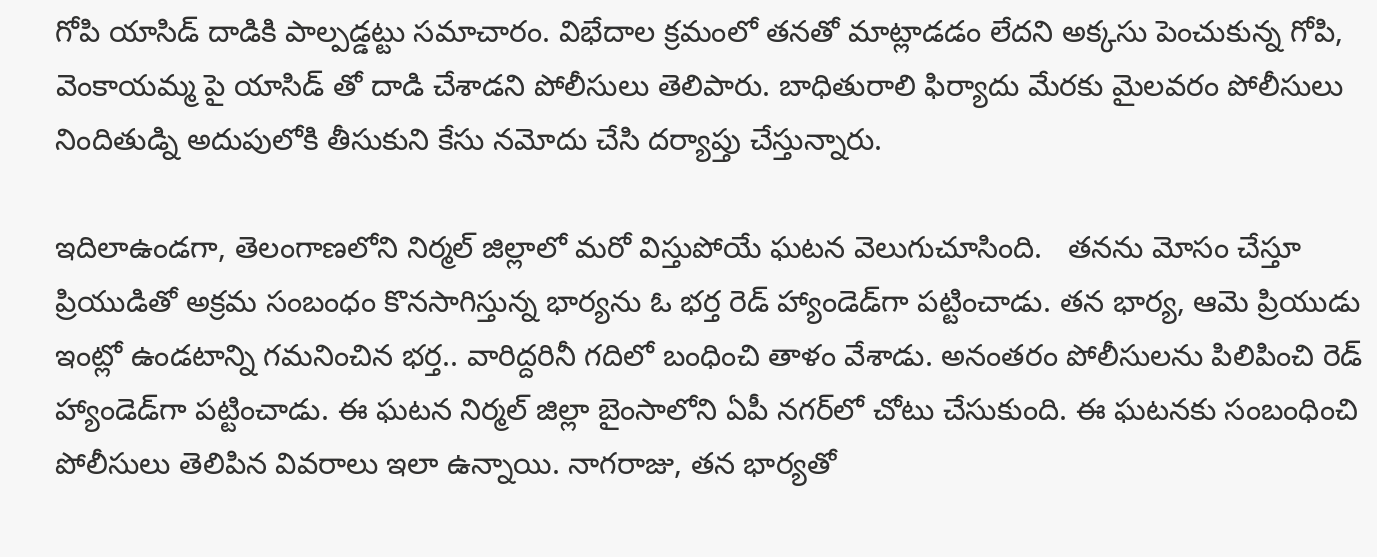గోపి యాసిడ్ దాడికి పాల్పడ్డట్టు సమాచారం. విభేదాల క్రమంలో తనతో మాట్లాడడం లేదని అక్కసు పెంచుకున్న గోపి, వెంకాయమ్మ పై యాసిడ్ తో దాడి చేశాడని పోలీసులు తెలిపారు. బాధితురాలి ఫిర్యాదు మేరకు మైలవరం పోలీసులు నిందితుడ్ని అదుపులోకి తీసుకుని కేసు నమోదు చేసి దర్యాప్తు చేస్తున్నారు.

ఇదిలాఉండగా, తెలంగాణలోని నిర్మల్ జిల్లాలో మరో విస్తుపోయే ఘటన వెలుగుచూసింది.   తనను మోసం చేస్తూ ప్రియుడితో అక్రమ సంబంధం కొనసాగిస్తున్న భార్యను ఓ భర్త రెడ్ హ్యాండెడ్‌గా పట్టించాడు. తన భార్య, ఆమె ప్రియుడు ఇంట్లో ఉండటాన్ని గమనించిన భర్త.. వారిద్దరినీ గదిలో బంధించి తాళం వేశాడు. అనంతరం పోలీసులను పిలిపించి రెడ్ హ్యాండెడ్‌గా పట్టించాడు. ఈ ఘటన నిర్మల్ జిల్లా బైంసాలోని ఏపీ నగర్‌లో చోటు చేసుకుంది. ఈ ఘటనకు సంబంధించి పోలీసులు తెలిపిన వివరాలు ఇలా ఉన్నాయి. నాగరాజు, తన భార్యతో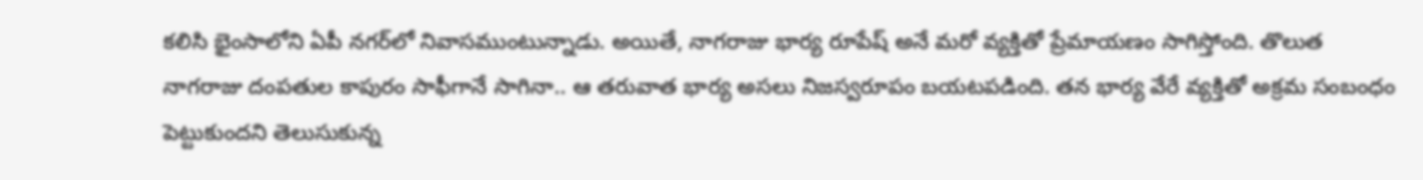కలిసి భైంసాలోని ఏపీ నగర్‌లో నివాసముంటున్నాడు. అయితే, నాగరాజు భార్య రూపేష్ అనే మరో వ్యక్తితో ప్రేమాయణం సాగిస్తోంది. తొలుత నాగరాజు దంపతుల కాపురం సాఫీగానే సాగినా.. ఆ తరువాత భార్య అసలు నిజస్వరూపం బయటపడింది. తన భార్య వేరే వ్యక్తితో అక్రమ సంబంధం పెట్టుకుందని తెలుసుకున్న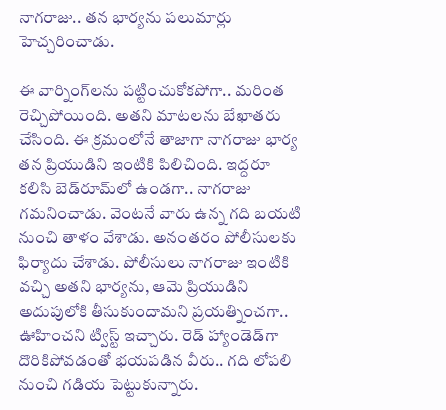నాగరాజు.. తన భార్యను పలుమార్లు హెచ్చరించాడు.

ఈ వార్నింగ్‌లను పట్టించుకోకపోగా.. మరింత రెచ్చిపోయింది. అతని మాటలను బేఖాతరు చేసింది. ఈ క్రమంలోనే తాజాగా నాగరాజు భార్య తన ప్రియుడిని ఇంటికి పిలిచింది. ఇద్దరూ కలిసి బెడ్‌రూమ్‌లో ఉండగా.. నాగరాజు గమనించాడు. వెంటనే వారు ఉన్న గది బయటి నుంచి తాళం వేశాడు. అనంతరం పోలీసులకు ఫిర్యాదు చేశాడు. పోలీసులు నాగరాజు ఇంటికి వచ్చి అతని భార్యను, ఆమె ప్రియుడిని అదుపులోకి తీసుకుందామని ప్రయత్నించగా.. ఊహించని ట్విస్ట్ ఇచ్చారు. రెడ్ హ్యాండెడ్‌గా దొరికిపోవడంతో భయపడిన వీరు.. గది లోపలి నుంచి గడియ పెట్టుకున్నారు.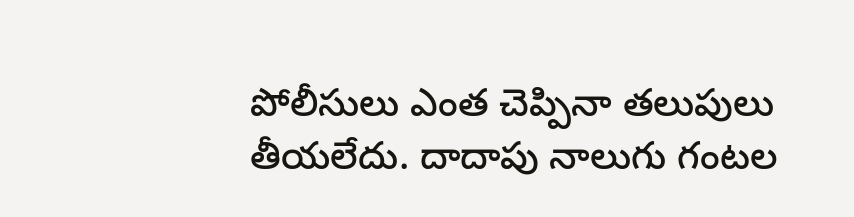పోలీసులు ఎంత చెప్పినా తలుపులు తీయలేదు. దాదాపు నాలుగు గంటల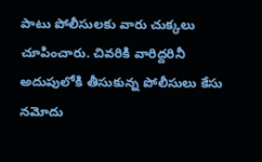పాటు పోలీసులకు వారు చుక్కలు చూపించారు. చివరికి వారిద్దరినీ అదుపులోకి తీసుకున్న పోలీసులు కేసు నమోదు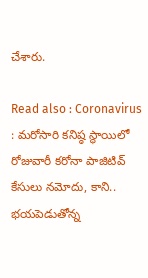చేశారు.

Read also : Coronavirus : మరోసారి కనిష్ఠ స్థాయిలో రోజువారీ కరోనా పాజిటివ్ కేసులు నమోదు, కాని.. భయపెడుతోన్న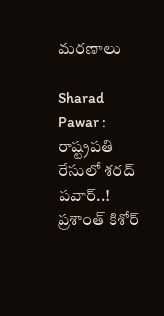మరణాలు

Sharad Pawar : రాష్ట్రపతి రేసులో శరద్ పవార్..! ప్రశాంత్ కిశోర్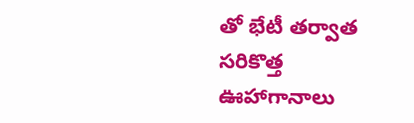తో భేటీ తర్వాత సరికొత్త ఊహాగానాలు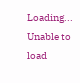Loading...
Unable to load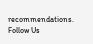recommendations.
Follow Us